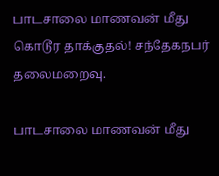பாடசாலை மாணவன் மீது கொடூர தாக்குதல்! சந்தேகநபர் தலைமறைவு.

பாடசாலை மாணவன் மீது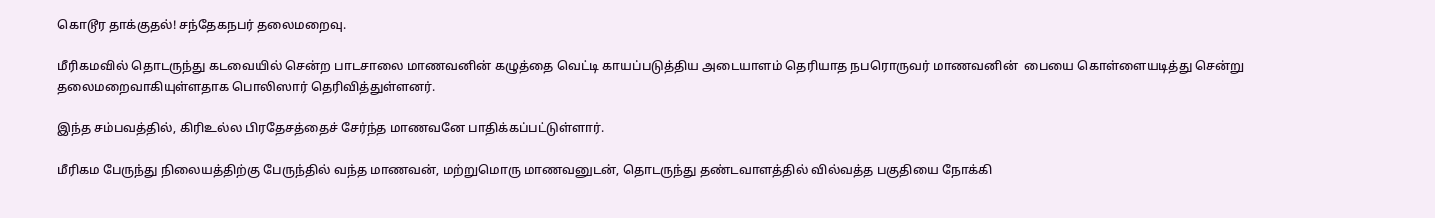கொடூர தாக்குதல்! சந்தேகநபர் தலைமறைவு.

மீரிகமவில் தொடருந்து கடவையில் சென்ற பாடசாலை மாணவனின் கழுத்தை வெட்டி காயப்படுத்திய அடையாளம் தெரியாத நபரொருவர் மாணவனின்  பையை கொள்ளையடித்து சென்று தலைமறைவாகியுள்ளதாக பொலிஸார் தெரிவித்துள்ளனர்.

இந்த சம்பவத்தில், கிரிஉல்ல பிரதேசத்தைச் சேர்ந்த மாணவனே பாதிக்கப்பட்டுள்ளார்.

மீரிகம பேருந்து நிலையத்திற்கு பேருந்தில் வந்த மாணவன், மற்றுமொரு மாணவனுடன், தொடருந்து தண்டவாளத்தில் வில்வத்த பகுதியை நோக்கி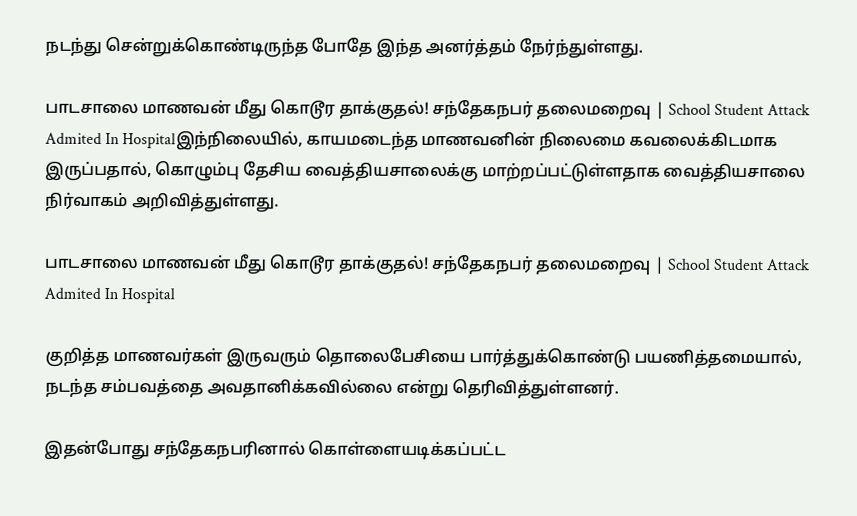நடந்து சென்றுக்கொண்டிருந்த போதே இந்த அனர்த்தம் நேர்ந்துள்ளது.

பாடசாலை மாணவன் மீது கொடூர தாக்குதல்! சந்தேகநபர் தலைமறைவு | School Student Attack Admited In Hospitalஇந்நிலையில், காயமடைந்த மாணவனின் நிலைமை கவலைக்கிடமாக இருப்பதால், கொழும்பு தேசிய வைத்தியசாலைக்கு மாற்றப்பட்டுள்ளதாக வைத்தியசாலை நிர்வாகம் அறிவித்துள்ளது.

பாடசாலை மாணவன் மீது கொடூர தாக்குதல்! சந்தேகநபர் தலைமறைவு | School Student Attack Admited In Hospital

குறித்த மாணவர்கள் இருவரும் தொலைபேசியை பார்த்துக்கொண்டு பயணித்தமையால், நடந்த சம்பவத்தை அவதானிக்கவில்லை என்று தெரிவித்துள்ளனர்.

இதன்போது சந்தேகநபரினால் கொள்ளையடிக்கப்பட்ட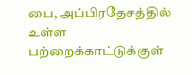பை, அப்பிரதேசத்தில் உள்ள பற்றைக்காட்டுக்குள்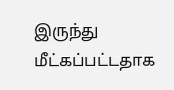இருந்து மீட்கப்பட்டதாக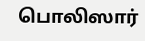பொலிஸார்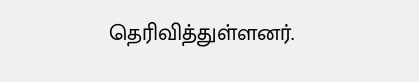தெரிவித்துள்ளனர்.